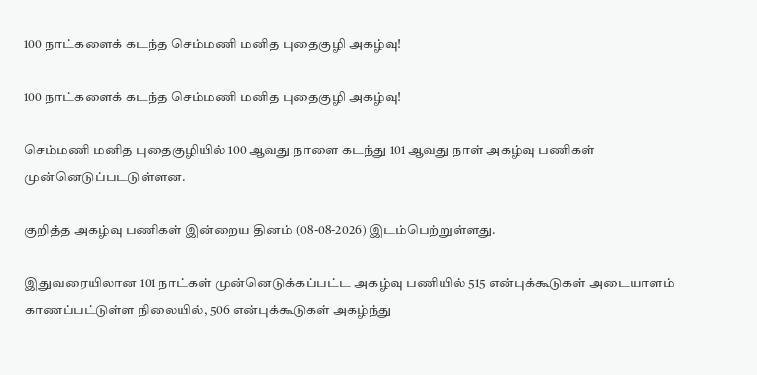100 நாட்களைக் கடந்த செம்மணி மனித புதைகுழி அகழ்வு!

100 நாட்களைக் கடந்த செம்மணி மனித புதைகுழி அகழ்வு!

செம்மணி மனித புதைகுழியில் 100 ஆவது நாளை கடந்து 101 ஆவது நாள் அகழ்வு பணிகள் முன்னெடுப்படடுள்ளன.

குறித்த அகழ்வு பணிகள் இன்றைய தினம் (08-08-2026) இடம்பெற்றுள்ளது.

இதுவரையிலான 101 நாட்கள் முன்னெடுக்கப்பட்ட அகழ்வு பணியில் 515 என்புக்கூடுகள் அடையாளம் காணப்பட்டுள்ள நிலையில், 506 என்புக்கூடுகள் அகழ்ந்து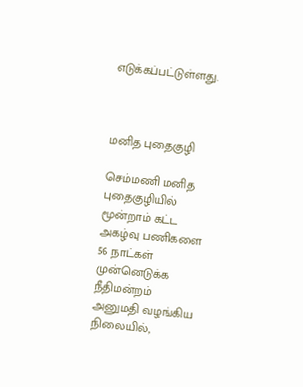எடுக்கப்பட்டுள்ளது.



மனித புதைகுழி

செம்மணி மனித புதைகுழியில் மூன்றாம் கட்ட அகழ்வு பணிகளை 56 நாட்கள் முன்னெடுக்க நீதிமன்றம் அனுமதி வழங்கிய நிலையில்,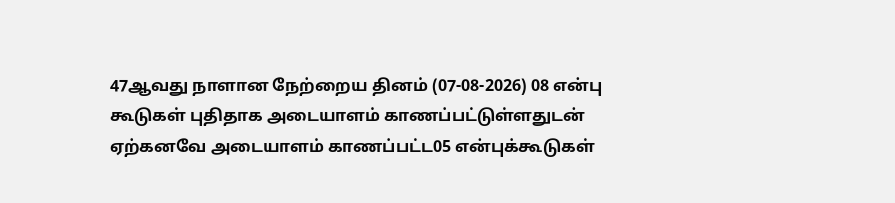47ஆவது நாளான நேற்றைய தினம் (07-08-2026) 08 என்பு கூடுகள் புதிதாக அடையாளம் காணப்பட்டுள்ளதுடன் ஏற்கனவே அடையாளம் காணப்பட்ட05 என்புக்கூடுகள்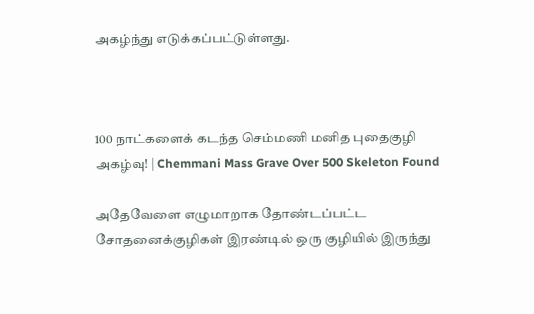அகழ்ந்து எடுக்கப்பட்டுள்ளது.



100 நாட்களைக் கடந்த செம்மணி மனித புதைகுழி அகழ்வு! | Chemmani Mass Grave Over 500 Skeleton Found

அதேவேளை எழுமாறாக தோண்டப்பட்ட சோதனைக்குழிகள் இரண்டில் ஒரு குழியில் இருந்து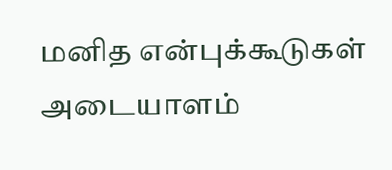மனித என்புக்கூடுகள் அடையாளம்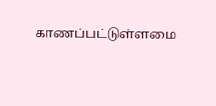காணப்பட்டுள்ளமை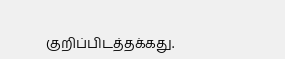குறிப்பிடத்தக்கது.